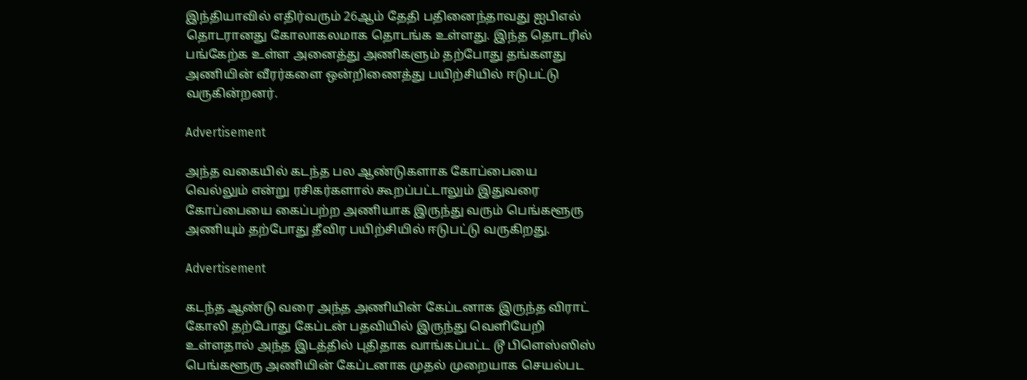இந்தியாவில் எதிர்வரும் 26ஆம் தேதி பதினைந்தாவது ஐபிஎல் தொடரானது கோலாகலமாக தொடங்க உள்ளது. இந்த தொடரில் பங்கேற்க உள்ள அனைத்து அணிகளும் தற்போது தங்களது அணியின் வீரர்களை ஒன்றிணைத்து பயிற்சியில் ஈடுபட்டு வருகின்றனர்.

Advertisement

அந்த வகையில் கடந்த பல ஆண்டுகளாக கோப்பையை வெல்லும் என்று ரசிகர்களால் கூறப்பட்டாலும் இதுவரை கோப்பையை கைப்பற்ற அணியாக இருந்து வரும் பெங்களூரு அணியும் தற்போது தீவிர பயிற்சியில் ஈடுபட்டு வருகிறது.

Advertisement

கடந்த ஆண்டு வரை அந்த அணியின் கேப்டனாக இருந்த விராட் கோலி தற்போது கேப்டன் பதவியில் இருந்து வெளியேறி உள்ளதால் அந்த இடத்தில் புதிதாக வாங்கப்பட்ட டூ பிளெஸ்ஸிஸ் பெங்களூரு அணியின் கேப்டனாக முதல் முறையாக செயல்பட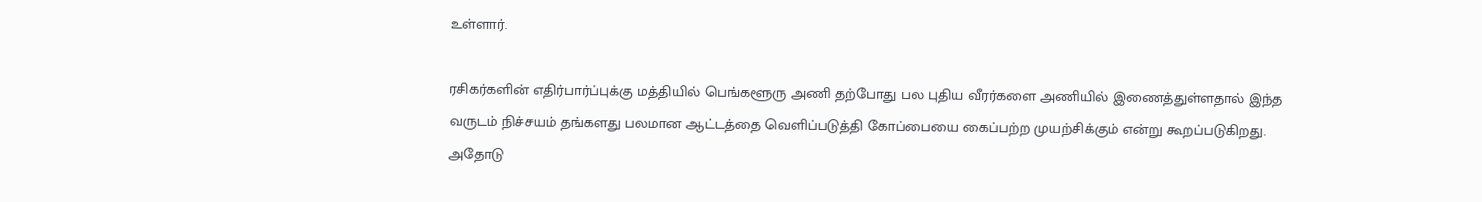உள்ளார்.

ரசிகர்களின் எதிர்பார்ப்புக்கு மத்தியில் பெங்களூரு அணி தற்போது பல புதிய வீரர்களை அணியில் இணைத்துள்ளதால் இந்த வருடம் நிச்சயம் தங்களது பலமான ஆட்டத்தை வெளிப்படுத்தி கோப்பையை கைப்பற்ற முயற்சிக்கும் என்று கூறப்படுகிறது. அதோடு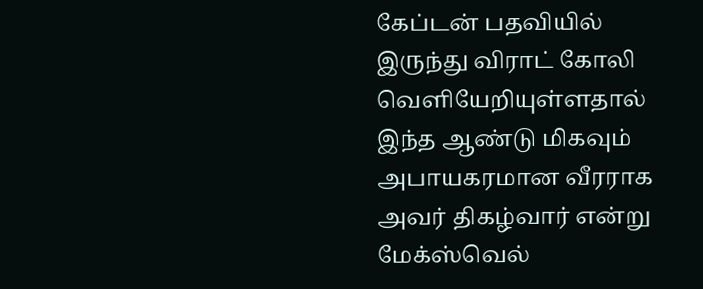கேப்டன் பதவியில் இருந்து விராட் கோலி வெளியேறியுள்ளதால் இந்த ஆண்டு மிகவும் அபாயகரமான வீரராக அவர் திகழ்வார் என்று மேக்ஸ்வெல்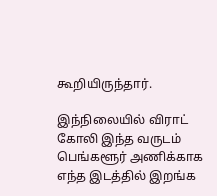கூறியிருந்தார்.

இந்நிலையில் விராட் கோலி இந்த வருடம் பெங்களூர் அணிக்காக எந்த இடத்தில் இறங்க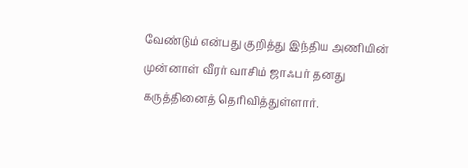வேண்டும் என்பது குறித்து இந்திய அணியின் முன்னாள் வீரர் வாசிம் ஜாஃபர் தனது கருத்தினைத் தெரிவித்துள்ளார்.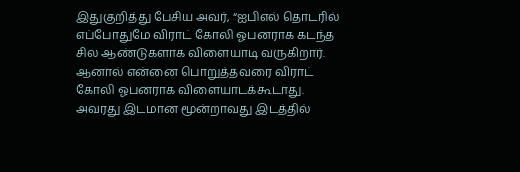இதுகுறித்து பேசிய அவர், “ஐபிஎல் தொடரில் எப்போதுமே விராட் கோலி ஓபனராக கடந்த சில ஆண்டுகளாக விளையாடி வருகிறார். ஆனால் என்னை பொறுத்தவரை விராட் கோலி ஓபனராக விளையாடக்கூடாது. அவரது இடமான மூன்றாவது இடத்தில்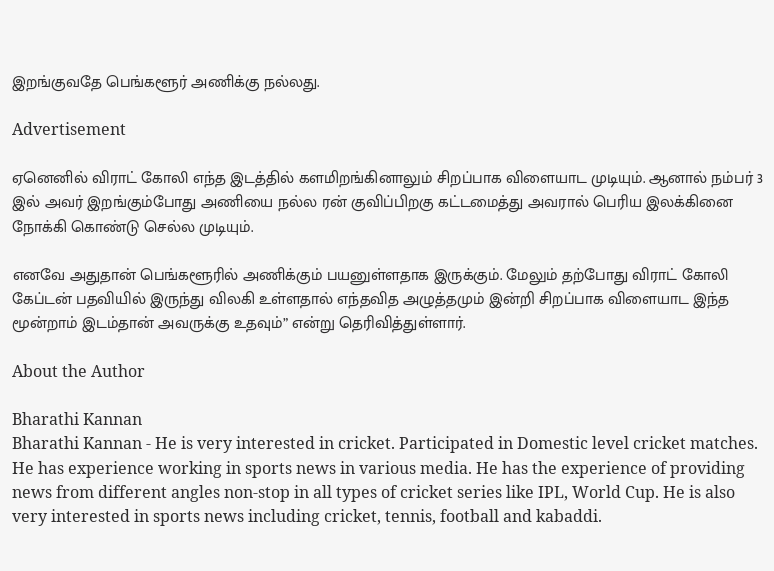இறங்குவதே பெங்களூர் அணிக்கு நல்லது.

Advertisement

ஏனெனில் விராட் கோலி எந்த இடத்தில் களமிறங்கினாலும் சிறப்பாக விளையாட முடியும். ஆனால் நம்பர் 3 இல் அவர் இறங்கும்போது அணியை நல்ல ரன் குவிப்பிறகு கட்டமைத்து அவரால் பெரிய இலக்கினை நோக்கி கொண்டு செல்ல முடியும்.

எனவே அதுதான் பெங்களூரில் அணிக்கும் பயனுள்ளதாக இருக்கும். மேலும் தற்போது விராட் கோலி கேப்டன் பதவியில் இருந்து விலகி உள்ளதால் எந்தவித அழுத்தமும் இன்றி சிறப்பாக விளையாட இந்த மூன்றாம் இடம்தான் அவருக்கு உதவும்” என்று தெரிவித்துள்ளார்.

About the Author

Bharathi Kannan
Bharathi Kannan - He is very interested in cricket. Participated in Domestic level cricket matches. He has experience working in sports news in various media. He has the experience of providing news from different angles non-stop in all types of cricket series like IPL, World Cup. He is also very interested in sports news including cricket, tennis, football and kabaddi.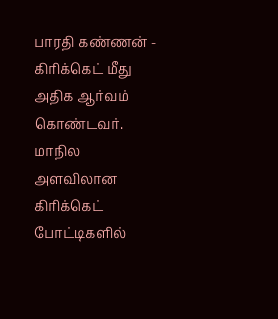பாரதி கண்ணன் - கிரிக்கெட் மீது அதிக ஆர்வம் கொண்டவர். மாநில அளவிலான கிரிக்கெட் போட்டிகளில்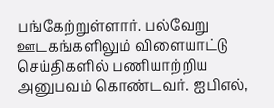பங்கேற்றுள்ளார். பல்வேறு ஊடகங்களிலும் விளையாட்டு செய்திகளில் பணியாற்றிய அனுபவம் கொண்டவர். ஐபிஎல்,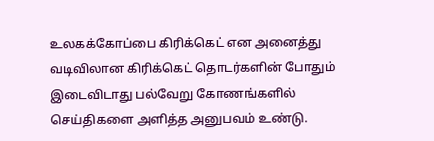உலகக்கோப்பை கிரிக்கெட் என அனைத்து வடிவிலான கிரிக்கெட் தொடர்களின் போதும் இடைவிடாது பல்வேறு கோணங்களில் செய்திகளை அளித்த அனுபவம் உண்டு.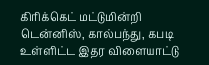கிரிக்கெட் மட்டுமின்றி டென்னிஸ், கால்பந்து, கபடி உள்ளிட்ட இதர விளையாட்டு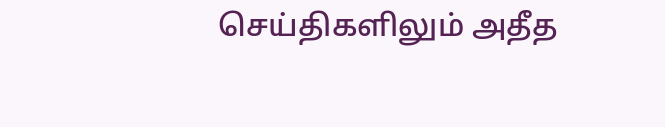செய்திகளிலும் அதீத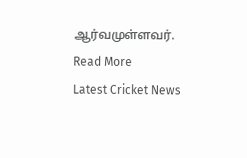ஆர்வமுள்ளவர். Read More
Latest Cricket News